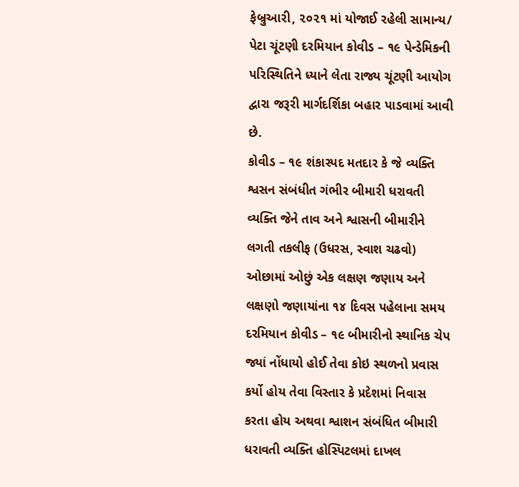ફેબ્રુઆરી, ૨૦૨૧ માં યોજાઈ રહેલી સામાન્ય/ પેટા ચૂંટણી દરમિયાન કોવીડ – ૧૯ પેન્ડેમિકની પરિસ્થિતિને ધ્યાને લેતા રાજ્ય ચૂંટણી આયોગ દ્વારા જરૂરી માર્ગદર્શિકા બહાર પાડવામાં આવી છે.
કોવીડ – ૧૯ શંકાસ્પદ મતદાર કે જે વ્યક્તિ શ્વસન સંબંધીત ગંભીર બીમારી ધરાવતી વ્યક્તિ જેને તાવ અને શ્વાસની બીમારીને લગતી તકલીફ (ઉધરસ, સ્વાશ ચઢવો) ઓછામાં ઓછું એક લક્ષણ જણાય અને લક્ષણો જણાયાંના ૧૪ દિવસ પહેલાના સમય દરમિયાન કોવીડ – ૧૯ બીમારીનો સ્થાનિક ચેપ જ્યાં નોંધાયો હોઈ તેવા કોઇ સ્થળનો પ્રવાસ કર્યો હોય તેવા વિસ્તાર કે પ્રદેશમાં નિવાસ કરતા હોય અથવા શ્વાશન સંબંધિત બીમારી ધરાવતી વ્યક્તિ હોસ્પિટલમાં દાખલ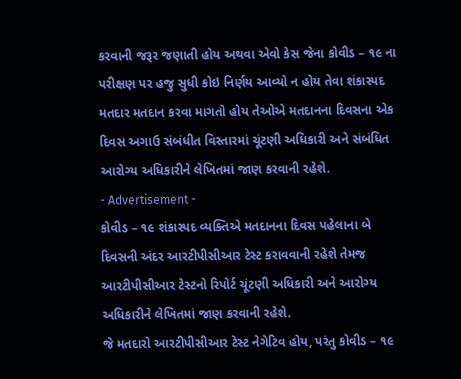કરવાની જરૂર જણાતી હોય અથવા એવો કેસ જેના કોવીડ – ૧૯ ના પરીક્ષણ પર હજુ સુધી કોઇ નિર્ણય આવ્યો ન હોય તેવા શંકાસ્પદ મતદાર મતદાન કરવા માગતો હોય તેઓએ મતદાનના દિવસના એક દિવસ અગાઉ સંબંધીત વિસ્તારમાં ચૂંટણી અધિકારી અને સંબંધિત આરોગ્ય અધિકારીને લેખિતમાં જાણ કરવાની રહેશે.
- Advertisement -
કોવીડ – ૧૯ શંકાસ્પદ વ્યક્તિએ મતદાનના દિવસ પહેલાના બે દિવસની અંદર આરટીપીસીઆર ટેસ્ટ કરાવવાની રહેશે તેમજ આરટીપીસીઆર ટેસ્ટનો રિપોર્ટ ચૂંટણી અધિકારી અને આરોગ્ય અધિકારીને લેખિતમાં જાણ કરવાની રહેશે.
જે મતદારો આરટીપીસીઆર ટેસ્ટ નેગેટિવ હોય, પરંતુ કોવીડ – ૧૯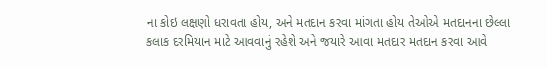ના કોઇ લક્ષણો ધરાવતા હોય, અને મતદાન કરવા માંગતા હોય તેઓએ મતદાનના છેલ્લા કલાક દરમિયાન માટે આવવાનું રહેશે અને જયારે આવા મતદાર મતદાન કરવા આવે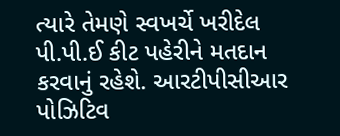ત્યારે તેમણે સ્વખર્ચે ખરીદેલ પી.પી.ઈ કીટ પહેરીને મતદાન કરવાનું રહેશે. આરટીપીસીઆર પોઝિટિવ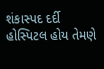શંકાસ્પદ દર્દી હોસ્પિટલ હોય તેમણે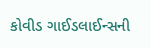કોવીડ ગાઈડલાઈન્સની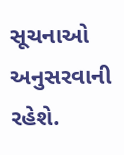સૂચનાઓ અનુસરવાની રહેશે.